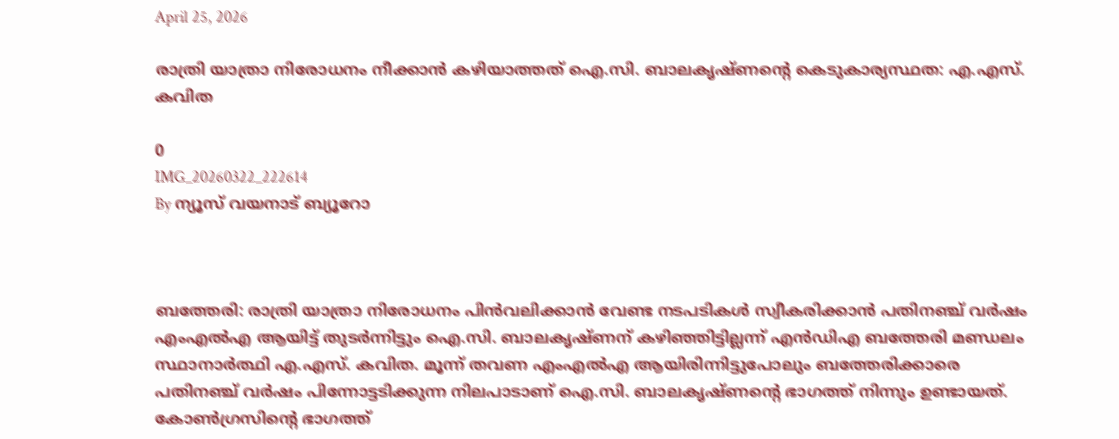April 25, 2026

രാത്രി യാത്രാ നിരോധനം നീക്കാന്‍ കഴിയാത്തത് ഐ.സി. ബാലകൃഷ്ണന്റെ കെടുകാര്യസ്ഥത: എ.എസ്. കവിത

0
IMG_20260322_222614
By ന്യൂസ് വയനാട് ബ്യൂറോ



ബത്തേരി: രാത്രി യാത്രാ നിരോധനം പിന്‍വലിക്കാന്‍ വേണ്ട നടപടികള്‍ സ്വീകരിക്കാന്‍ പതിനഞ്ച് വര്‍ഷം എംഎല്‍എ ആയിട്ട് തുടര്‍ന്നിട്ടും ഐ.സി. ബാലകൃഷ്ണന് കഴിഞ്ഞിട്ടില്ലന്ന് എന്‍ഡിഎ ബത്തേരി മണ്ഡലം സ്ഥാനാര്‍ത്ഥി എ.എസ്. കവിത. മൂന്ന് തവണ എംഎല്‍എ ആയിരിന്നിട്ടുപോലും ബത്തേരിക്കാരെ പതിനഞ്ച് വര്‍ഷം പിന്നോട്ടടിക്കുന്ന നിലപാടാണ് ഐ.സി. ബാലകൃഷ്ണന്റെ ഭാഗത്ത് നിന്നും ഉണ്ടായത്. കോണ്‍ഗ്രസിന്റെ ഭാഗത്ത്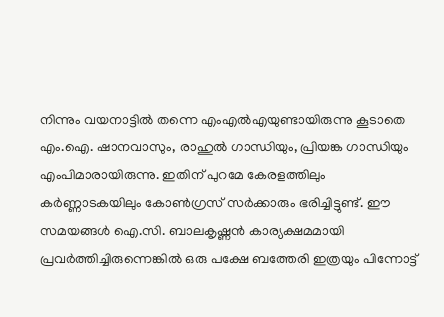നിന്നും വയനാട്ടില്‍ തന്നെ എംഎല്‍എയുണ്ടായിരുന്നു കൂടാതെ എം.ഐ. ഷാനവാസും, രാഹുല്‍ ഗാന്ധിയും, പ്രിയങ്ക ഗാന്ധിയും എംപിമാരായിരുന്നു. ഇതിന് പുറമേ കേരളത്തിലും കര്‍ണ്ണാടകയിലും കോണ്‍ഗ്രസ് സര്‍ക്കാരും ഭരിച്ചിട്ടുണ്ട്. ഈ സമയങ്ങള്‍ ഐ.സി. ബാലകൃഷ്ണന്‍ കാര്യക്ഷമമായി പ്രവര്‍ത്തിച്ചിരുന്നെങ്കില്‍ ഒരു പക്ഷേ ബത്തേരി ഇത്രയും പിന്നോട്ട്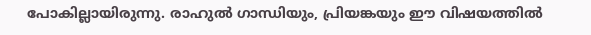പോകില്ലായിരുന്നു. രാഹുല്‍ ഗാന്ധിയും, പ്രിയങ്കയും ഈ വിഷയത്തില്‍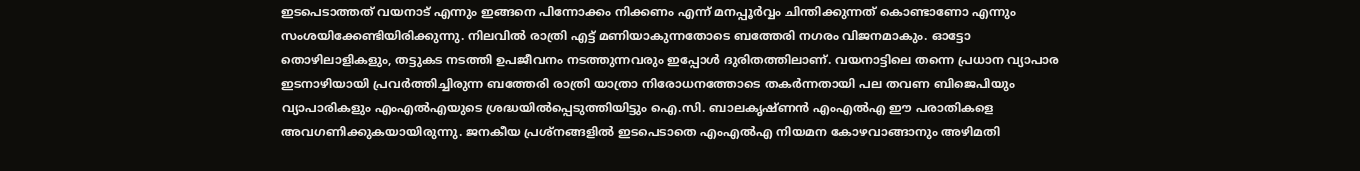ഇടപെടാത്തത് വയനാട് എന്നും ഇങ്ങനെ പിന്നോക്കം നിക്കണം എന്ന് മനപ്പൂര്‍വ്വം ചിന്തിക്കുന്നത് കൊണ്ടാണോ എന്നും സംശയിക്കേണ്ടിയിരിക്കുന്നു. നിലവില്‍ രാത്രി എട്ട് മണിയാകുന്നതോടെ ബത്തേരി നഗരം വിജനമാകും. ഓട്ടോ തൊഴിലാളികളും, തട്ടുകട നടത്തി ഉപജീവനം നടത്തുന്നവരും ഇപ്പോള്‍ ദുരിതത്തിലാണ്. വയനാട്ടിലെ തന്നെ പ്രധാന വ്യാപാര ഇടനാഴിയായി പ്രവര്‍ത്തിച്ചിരുന്ന ബത്തേരി രാത്രി യാത്രാ നിരോധനത്തോടെ തകര്‍ന്നതായി പല തവണ ബിജെപിയും വ്യാപാരികളും എംഎല്‍എയുടെ ശ്രദ്ധയില്‍പ്പെടുത്തിയിട്ടും ഐ.സി. ബാലകൃഷ്ണന്‍ എംഎല്‍എ ഈ പരാതികളെ അവഗണിക്കുകയായിരുന്നു. ജനകീയ പ്രശ്‌നങ്ങളില്‍ ഇടപെടാതെ എംഎല്‍എ നിയമന കോഴവാങ്ങാനും അഴിമതി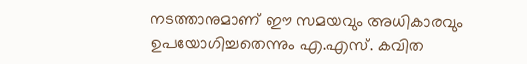നടത്താനുമാണ് ഈ സമയവും അധികാരവും ഉപയോഗിച്ചതെന്നും എ.എസ്. കവിത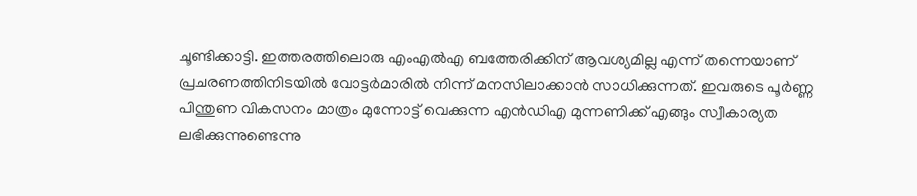ചൂണ്ടിക്കാട്ടി. ഇത്തരത്തിലൊരു എംഎല്‍എ ബത്തേരിക്കിന് ആവശ്യമില്ല എന്ന് തന്നെയാണ് പ്രചരണത്തിനിടയില്‍ വോട്ടര്‍മാരില്‍ നിന്ന് മനസിലാക്കാന്‍ സാധിക്കുന്നത്. ഇവരുടെ പൂര്‍ണ്ണ പിന്തുണ വികസനം മാത്രം മുന്നോട്ട് വെക്കുന്ന എന്‍ഡിഎ മുന്നണിക്ക് എങ്ങും സ്വീകാര്യത ലഭിക്കുന്നുണ്ടെന്നു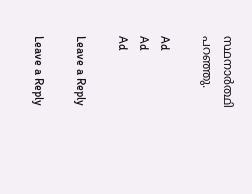സ്ഥനാര്‍ത്ഥി പറഞ്ഞു.

Ad
Ad
Ad

Leave a Reply

Leave a Reply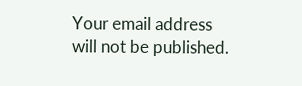Your email address will not be published.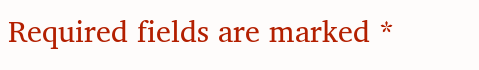Required fields are marked *